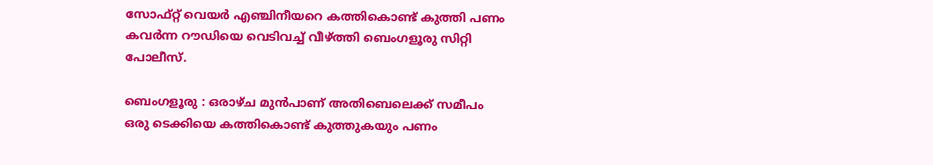സോഫ്റ്റ് വെയർ എഞ്ചിനീയറെ കത്തികൊണ്ട് കുത്തി പണം കവർന്ന റൗഡിയെ വെടിവച്ച് വീഴ്ത്തി ബെംഗളൂരു സിറ്റി പോലീസ്.

ബെംഗളൂരു : ഒരാഴ്ച മുന്‍പാണ് അതിബെലെക്ക് സമീപം ഒരു ടെക്കിയെ കത്തികൊണ്ട് കുത്തുകയും പണം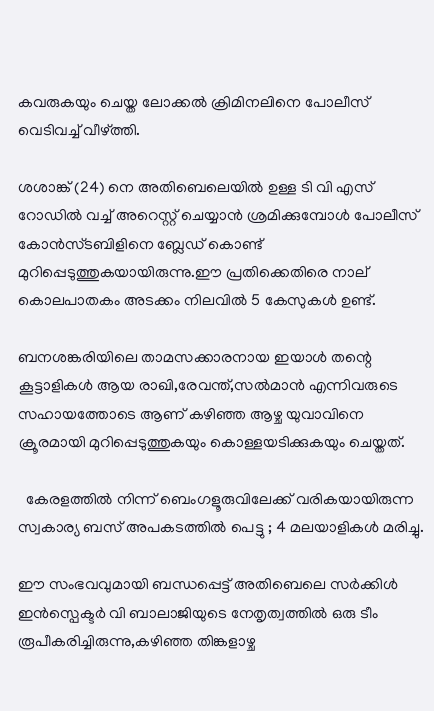കവരുകയും ചെയ്ത ലോക്കല്‍ ക്രിമിനലിനെ പോലീസ് വെടിവച്ച് വീഴ്ത്തി.

ശശാങ്ക് (24) നെ അതിബെലെയില്‍ ഉള്ള ടി വി എസ് റോഡില്‍ വച്ച് അറെസ്റ്റ്‌ ചെയ്യാന്‍ ശ്രമിക്കുമ്പോള്‍ പോലീസ് കോന്‍സ്ടബിളിനെ ബ്ലേഡ് കൊണ്ട് മുറിപ്പെടുത്തുകയായിരുന്നു.ഈ പ്രതിക്കെതിരെ നാല് കൊലപാതകം അടക്കം നിലവില്‍ 5 കേസുകള്‍ ഉണ്ട്.

ബനശങ്കരിയിലെ താമസക്കാരനായ ഇയാള്‍ തന്റെ കൂട്ടാളികള്‍ ആയ രാഖി,രേവന്ത്,സല്‍മാന്‍ എന്നിവരുടെ സഹായത്തോടെ ആണ് കഴിഞ്ഞ ആഴ്ച യുവാവിനെ ക്രൂരമായി മുറിപ്പെടുത്തുകയും കൊള്ളയടിക്കുകയും ചെയ്തത്.

  കേരളത്തിൽ നിന്ന് ബെംഗളൂരുവിലേക്ക് വരികയായിരുന്ന സ്വകാര്യ ബസ് അപകടത്തിൽ പെട്ടു ; 4 മലയാളികൾ മരിച്ചു.

ഈ സംഭവവുമായി ബന്ധപ്പെട്ട് അതിബെലെ സര്‍ക്കിള്‍ ഇന്‍സ്പെക്ടര്‍ വി ബാലാജിയുടെ നേതൃത്വത്തില്‍ ഒരു ടീം രൂപീകരിച്ചിരുന്നു,കഴിഞ്ഞ തിങ്കളാഴ്ച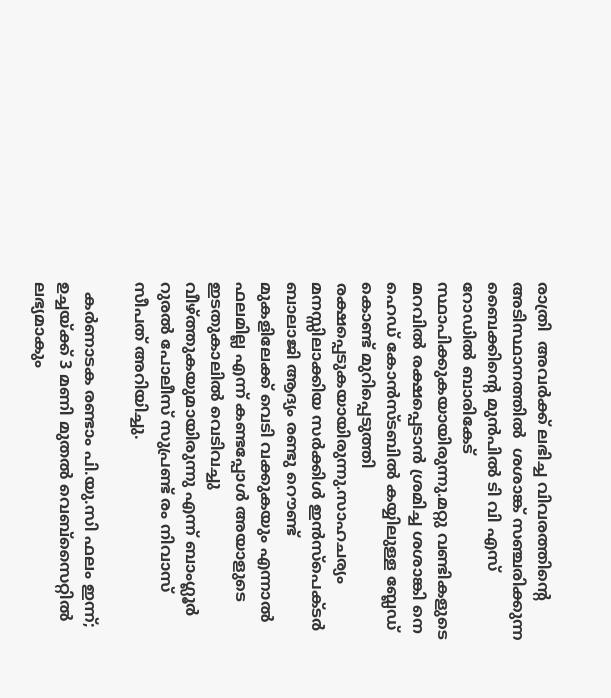രാത്രി  അവര്‍ക്ക് ലഭിച്ച വിവരത്തിന്റെ അടിസ്ഥാനത്തില്‍  ശശാങ്ക് സഞ്ചരിക്കുന്ന ബൈക്കിന്റെ മുന്‍പില്‍ ടി വി എസ് റോഡില്‍ ബാരികേട് സ്ഥാപിക്കുകയായിരുന്നു.മറ്റു വണ്ടികളുടെ മറവില്‍ രക്ഷപ്പെടാന്‍ ശ്രമിച്ച ശശാങ്കി നെ ഹെഡ് കോന്‍സ്ടബില്‍ കയ്യിലുള്ള ബ്ലേഡ് കൊണ്ട് മുറിപ്പെടുത്തി രക്ഷപ്പെടുകയായിരുന്നു.സാഹചര്യം മനസ്സിലാക്കിയ സര്‍ക്കിള്‍ ഇന്‍സ്പെക്ടര്‍ ബാലാജി ആദ്യം രണ്ടു റൌണ്ട് മുകളിലേക്ക് വെടി വക്കുകയും എന്നാല്‍ ഫലമില്ല എന്ന് കണ്ടപ്പോള്‍ അയാളുടെ ഇടതുകാലില്‍ വെടിവച്ചു വീഴ്ത്തുകയുമായിരുന്നു എന്ന് ബാംഗ്ലൂര്‍ റുരല്‍ പോലീസ് സുപ്രണ്ട് രം നിവാസ് സീപത് അറിയിച്ചു.

  കർണാടക രണ്ടാം പി.യു.സി ഫലം ഇന്ന്; ഉച്ചയ്ക്ക് 3 മണി മുതൽ വെബ്സൈറ്റിൽ ലഭ്യമാകും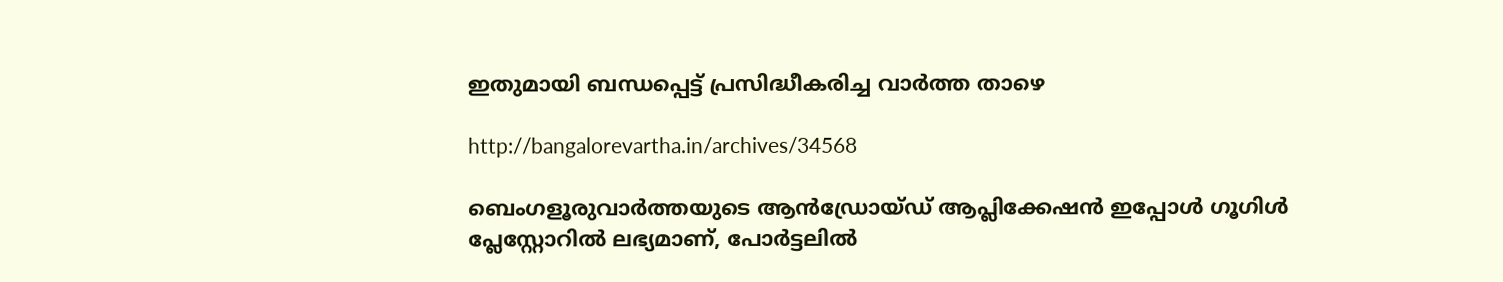ഇതുമായി ബന്ധപ്പെട്ട് പ്രസിദ്ധീകരിച്ച വാര്‍ത്ത‍ താഴെ

http://bangalorevartha.in/archives/34568

ബെംഗളൂരുവാർത്തയുടെ ആൻഡ്രോയ്ഡ് ആപ്ലിക്കേഷൻ ഇപ്പോൾ ഗൂഗിൾ പ്ലേസ്റ്റോറിൽ ലഭ്യമാണ്, പോർട്ടലിൽ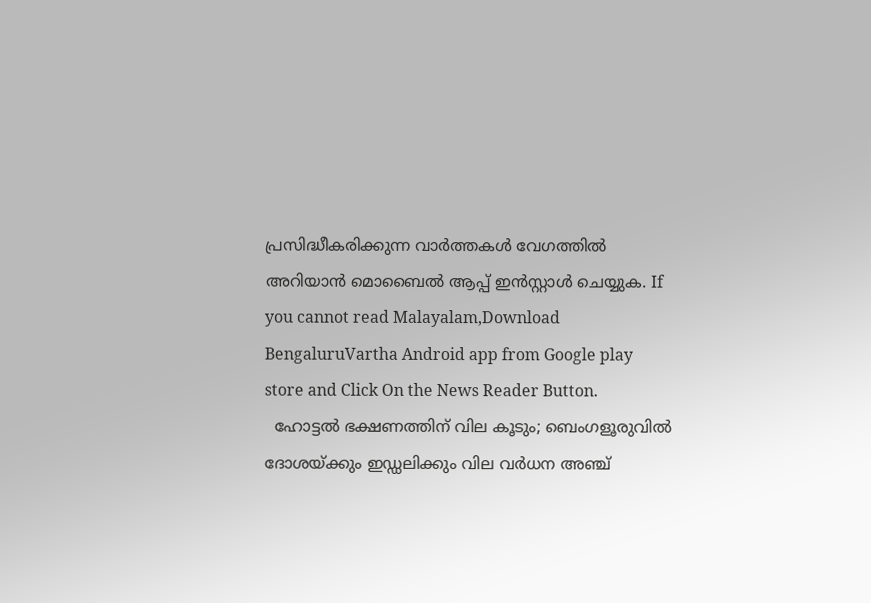പ്രസിദ്ധീകരിക്കുന്ന വാർത്തകൾ വേഗത്തിൽ അറിയാൻ മൊബൈൽ ആപ്പ് ഇൻസ്റ്റാൾ ചെയ്യുക. If you cannot read Malayalam,Download BengaluruVartha Android app from Google play store and Click On the News Reader Button.
  ഹോട്ടൽ ഭക്ഷണത്തിന് വില കൂടും; ബെംഗളൂരുവിൽ ദോശയ്ക്കും ഇഡ്ഡലിക്കും വില വർധന അഞ്ച്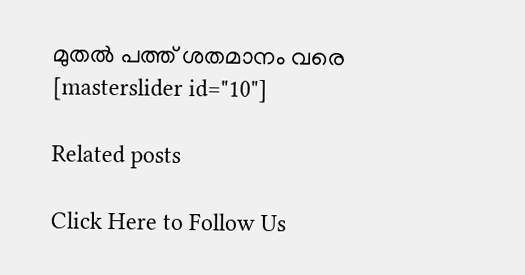മുതൽ പത്ത് ശതമാനം വരെ
[masterslider id="10"]

Related posts

Click Here to Follow Us